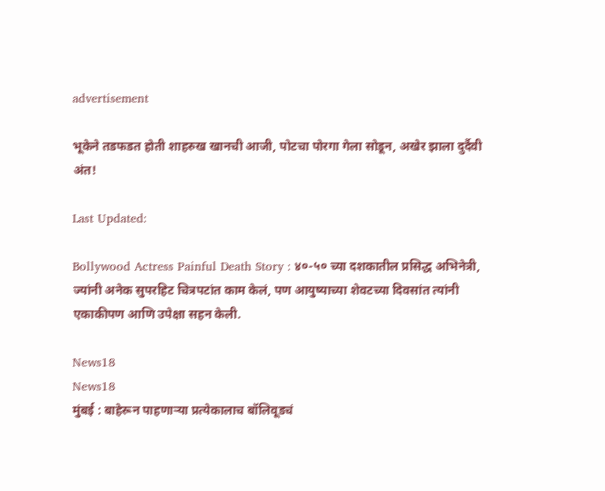advertisement

भूकेने तडफडत होती शाहरुख खानची आजी, पोटचा पोरगा गेला सोडून, अखेर झाला दुर्दैवी अंत!

Last Updated:

Bollywood Actress Painful Death Story : ४०-५० च्या दशकातील प्रसिद्ध अभिनेत्री, ज्यांनी अनेक सुपरहिट चित्रपटांत काम केलं, पण आयुष्याच्या शेवटच्या दिवसांत त्यांनी एकाकीपण आणि उपेक्षा सहन केली.

News18
News18
मुंबई : बाहेरून पाहणाऱ्या प्रत्येकालाच बॉलिवूडचं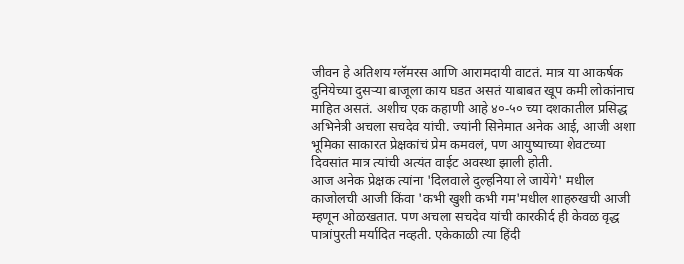जीवन हे अतिशय ग्लॅमरस आणि आरामदायी वाटतं. मात्र या आकर्षक दुनियेच्या दुसऱ्या बाजूला काय घडत असतं याबाबत खूप कमी लोकांनाच माहित असतं. अशीच एक कहाणी आहे ४०-५० च्या दशकातील प्रसिद्ध अभिनेत्री अचला सचदेव यांची. ज्यांनी सिनेमात अनेक आई, आजी अशा भूमिका साकारत प्रेक्षकांचं प्रेम कमवलं, पण आयुष्याच्या शेवटच्या दिवसांत मात्र त्यांची अत्यंत वाईट अवस्था झाली होती.
आज अनेक प्रेक्षक त्यांना 'दिलवाले दुल्हनिया ले जायेंगे' मधील काजोलची आजी किंवा 'कभी खुशी कभी गम'मधील शाहरुखची आजी म्हणून ओळखतात. पण अचला सचदेव यांची कारकीर्द ही केवळ वृद्ध पात्रांपुरती मर्यादित नव्हती. एकेकाळी त्या हिंदी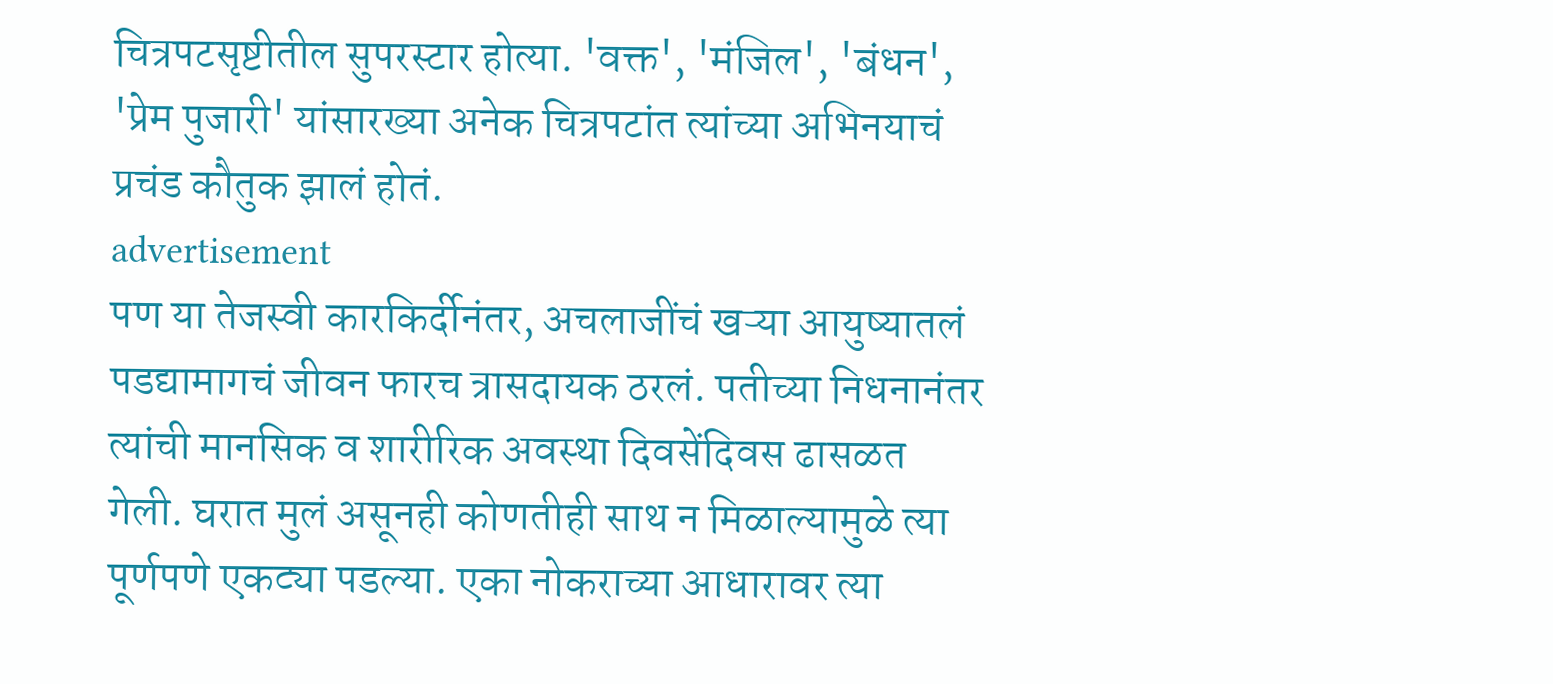चित्रपटसृष्टीतील सुपरस्टार होत्या. 'वक्त', 'मंजिल', 'बंधन', 'प्रेम पुजारी' यांसारख्या अनेक चित्रपटांत त्यांच्या अभिनयाचं प्रचंड कौतुक झालं होतं.
advertisement
पण या तेजस्वी कारकिर्दीनंतर, अचलाजींचं खऱ्या आयुष्यातलं पडद्यामागचं जीवन फारच त्रासदायक ठरलं. पतीच्या निधनानंतर त्यांची मानसिक व शारीरिक अवस्था दिवसेंदिवस ढासळत गेली. घरात मुलं असूनही कोणतीही साथ न मिळाल्यामुळे त्या पूर्णपणे एकट्या पडल्या. एका नोकराच्या आधारावर त्या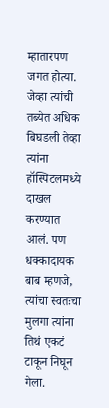म्हातारपण जगत होत्या. जेव्हा त्यांची तब्येत अधिक बिघडली तेव्हा त्यांना हॉस्पिटलमध्ये दाखल करण्यात आलं. पण धक्कादायक बाब म्हणजे, त्यांचा स्वतःचा मुलगा त्यांना तिथं एकटं टाकून निघून गेला.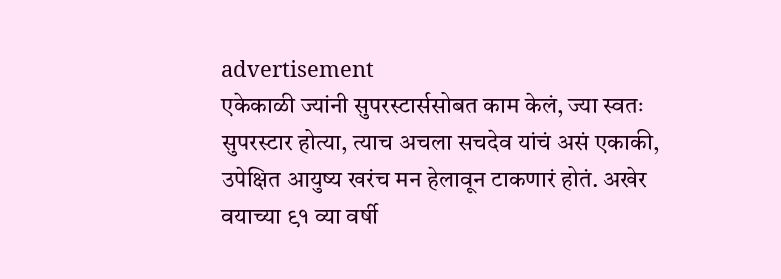advertisement
एकेकाळी ज्यांनी सुपरस्टार्ससोबत काम केलं, ज्या स्वतः सुपरस्टार होत्या, त्याच अचला सचदेव यांचं असं एकाकी, उपेक्षित आयुष्य खरंच मन हेलावून टाकणारं होतं. अखेर वयाच्या ९१ व्या वर्षी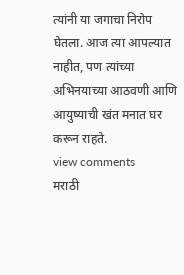त्यांनी या जगाचा निरोप घेतला. आज त्या आपल्यात नाहीत, पण त्यांच्या अभिनयाच्या आठवणी आणि आयुष्याची खंत मनात घर करून राहते.
view comments
मराठी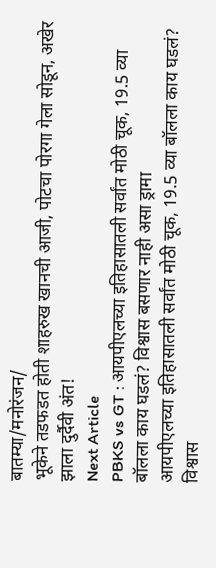बातम्या/मनोरंजन/
भूकेने तडफडत होती शाहरुख खानची आजी, पोटचा पोरगा गेला सोडून, अखेर झाला दुर्दैवी अंत!
Next Article
PBKS vs GT : आयपीएलच्या इतिहासातली सर्वांत मोठी चूक, 19.5 व्या बॉलला काय घडलं? विश्वास बसणार नाही असा ड्रामा
आयपीएलच्या इतिहासातली सर्वांत मोठी चूक, 19.5 व्या बॉलला काय घडलं? विश्वास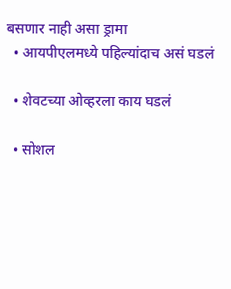बसणार नाही असा ड्रामा
  • आयपीएलमध्ये पहिल्यांदाच असं घडलं

  • शेवटच्या ओव्हरला काय घडलं

  • सोशल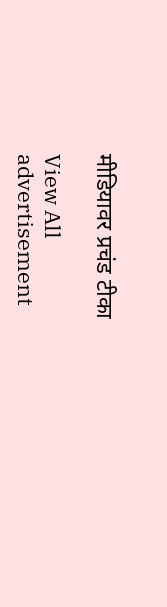मीडियावर प्रचंड टीका

View All
advertisement